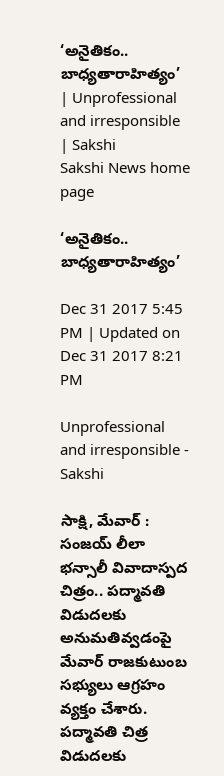‘అనైతికం.. బాధ్యతారాహిత్యం’ | Unprofessional and irresponsible | Sakshi
Sakshi News home page

‘అనైతికం.. బాధ్యతారాహిత్యం’

Dec 31 2017 5:45 PM | Updated on Dec 31 2017 8:21 PM

Unprofessional and irresponsible - Sakshi

సాక్షి, మేవార్‌ : సంజయ్‌ లీలా భన్సాలీ వివాదాస్పద చిత్రం.. పద్మావతి విడుదలకు అనుమతివ్వడంపై మేవార్‌ రాజకుటుంబ సభ్యులు ఆగ్రహం వ్యక్తం చేశారు. పద్మావతి చిత్ర విడుదలకు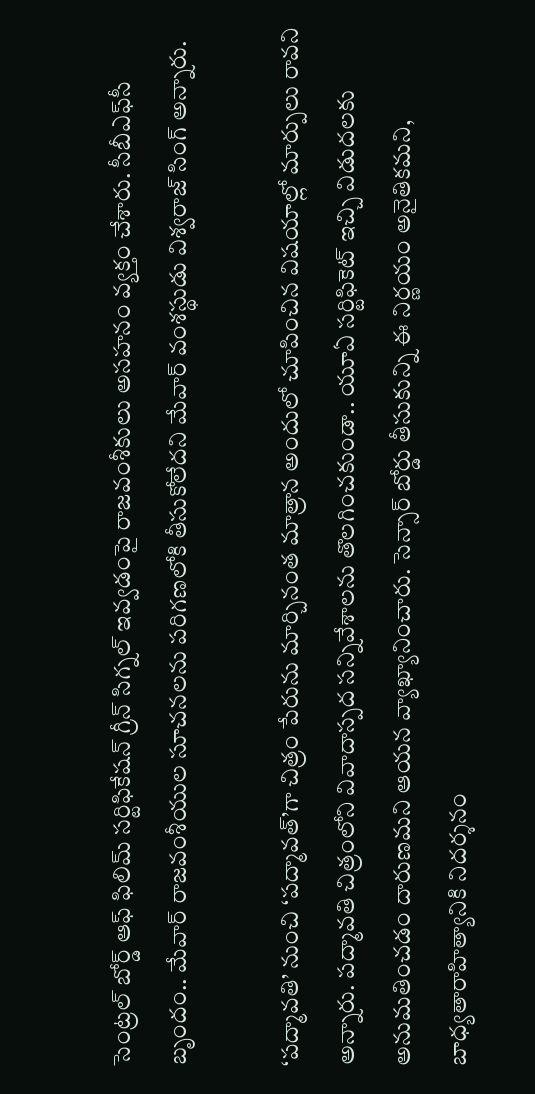సెంట్రల్‌ బోర్డ్‌ ఆఫ్‌ ఫిలిమ్‌ సర్టిఫికేషన్‌ గ్రీన్‌ సిగ్నల్‌ ఇవ్వడంపై రాజవంశీకులు అసహనం వ్యక్తం చేశారు. సీబీఎఫ్‌సీ బృందం.. మేవార్‌ రాజవంశీయుల సూచనలను పరిగణలోకి తీసుకోలేదని మేవార్‌ వంశస్థుడు విశ్వరాజ్‌ సింగ్‌ అ‍న్నారు.

‘పద్మావతి’ నుంచి ‘పద్మావత్‌’గా చిత్రం పేరును మార్చినంత మాత్రాన అందులో చూపించిన విషయాల్లో మార్పులు రావని అన్నారు. పద్మావతి చిత్రంలోని వివాదాస్పద సన్నివేశాలను తొలగించకుండా.. యూఏ సర్టిఫికెట్‌ ఇచ్చి విడుదలకు అనుమతించడం దారుణమని ఆయన వ్యాఖ్యానించారు. సెన్సార్‌ బోర్డు తీసుకున్ని ఈ నిర్ణయం అనైతికమని, బాధ్యతారాహిత్యానికి నిదర్శనం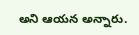అని ఆయన అన్నారు.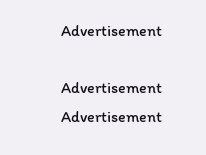Advertisement

Advertisement
Advertisement